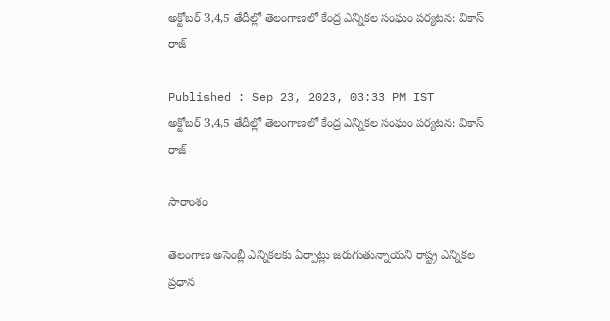అక్టోబర్ 3,4,5 తేదీల్లో తెలంగాణలో కేంద్ర ఎన్నికల సంఘం పర్యటన: వికాస్ రాజ్

Published : Sep 23, 2023, 03:33 PM IST
అక్టోబర్ 3,4,5 తేదీల్లో తెలంగాణలో కేంద్ర ఎన్నికల సంఘం పర్యటన: వికాస్ రాజ్

సారాంశం

తెలంగాణ అసెంబ్లీ ఎన్నికలకు ఏర్పాట్లు జరుగుతున్నాయని రాష్ట్ర ఎన్నికల ప్రధాన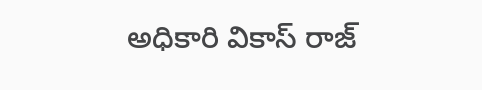అధికారి వికాస్ రాజ్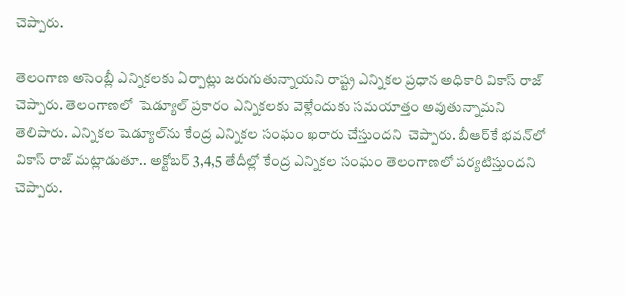చెప్పారు.

తెలంగాణ అసెంబ్లీ ఎన్నికలకు ఏర్పాట్లు జరుగుతున్నాయని రాష్ట్ర ఎన్నికల ప్రధాన అధికారి వికాస్ రాజ్ చెప్పారు. తెలంగాణలో  షెడ్యూల్ ప్రకారం ఎన్నికలకు వెళ్లేందుకు సమయాత్తం అవుతున్నామని తెలిపారు. ఎన్నికల షెడ్యూల్‌ను కేంద్ర ఎన్నికల సంఘం ఖరారు చేస్తుందని  చెప్పారు. బీఆర్‌కే భవన్‌లో వికాస్ రాజ్ మట్లాడుతూ.. అక్టోబర్ 3,4,5 తేదీల్లో కేంద్ర ఎన్నికల సంఘం తెలంగాణలో పర్యటిస్తుందని చెప్పారు.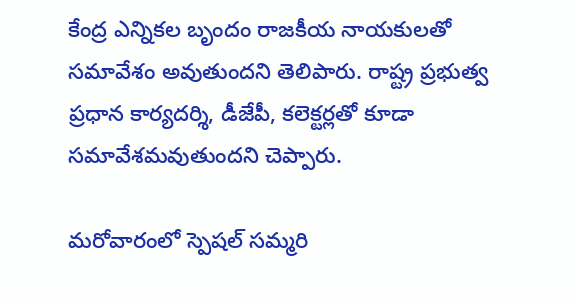కేంద్ర ఎన్నికల బృందం రాజకీయ నాయకులతో సమావేశం అవుతుందని తెలిపారు. రాష్ట్ర ప్రభుత్వ  ప్రధాన కార్యదర్శి, డీజేపీ, కలెక్టర్లతో కూడా సమావేశమవుతుందని చెప్పారు.

మరోవారంలో స్పెషల్ సమ్మరి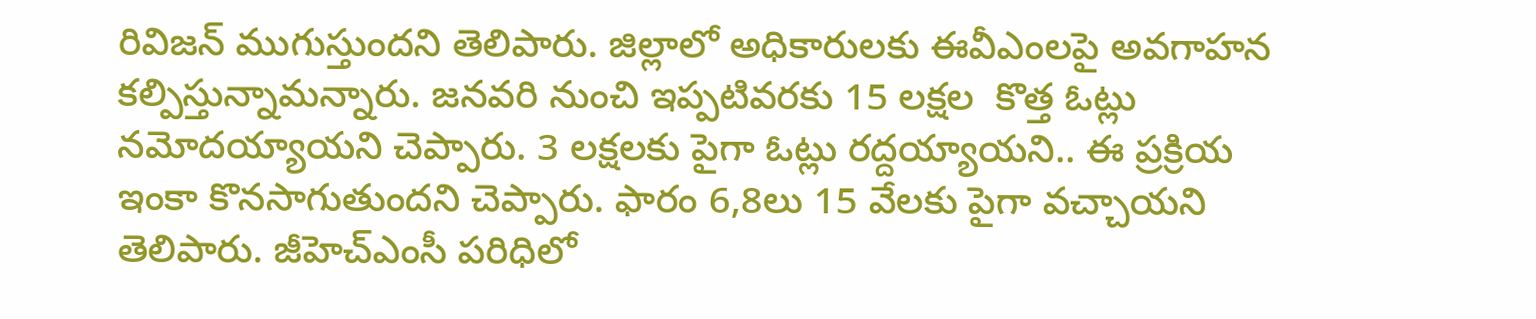రివిజన్ ముగుస్తుందని తెలిపారు. జిల్లాలో అధికారులకు ఈవీఎంలపై అవగాహన కల్పిస్తున్నామన్నారు. జనవరి నుంచి ఇప్పటివరకు 15 లక్షల  కొత్త ఓట్లు నమోదయ్యాయని చెప్పారు. 3 లక్షలకు పైగా ఓట్లు రద్దయ్యాయని.. ఈ ప్రక్రియ ఇంకా కొనసాగుతుందని చెప్పారు. ఫారం 6,8లు 15 వేలకు పైగా వచ్చాయని తెలిపారు. జీహెచ్‌ఎంసీ పరిధిలో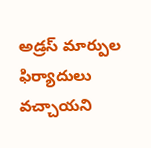అడ్రస్ మార్పుల ఫిర్యాదులు వచ్చాయని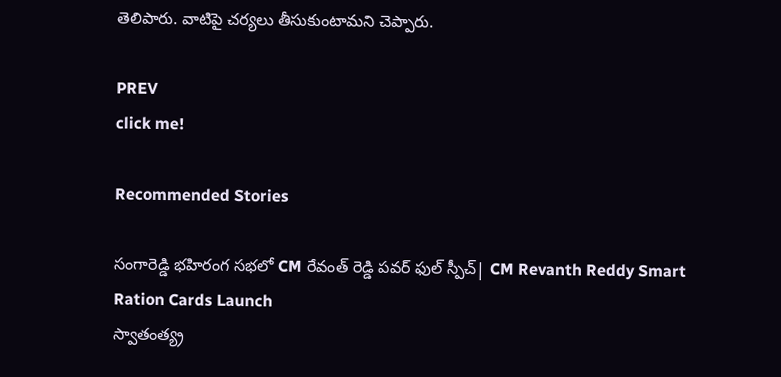తెలిపారు. వాటిపై చర్యలు తీసుకుంటామని చెప్పారు.

PREV
click me!

Recommended Stories

సంగారెడ్డి భహిరంగ సభలో CM రేవంత్ రెడ్డి పవర్ ఫుల్ స్పీచ్| CM Revanth Reddy Smart Ration Cards Launch
స్వాతంత్య్ర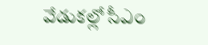వేడుకల్లో సీఎం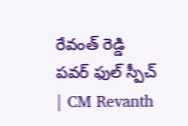రేవంత్ రెడ్డి పవర్ ఫుల్ స్పీచ్ | CM Revanth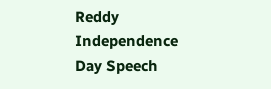Reddy Independence Day Speech